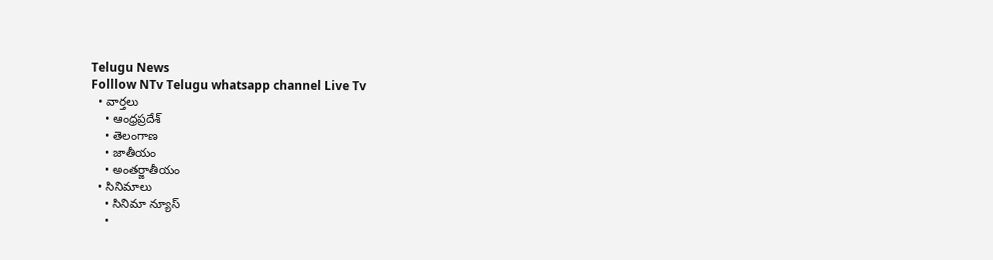Telugu News
Folllow NTv Telugu whatsapp channel Live Tv
  • వార్తలు
    • ఆంధ్రప్రదేశ్
    • తెలంగాణ
    • జాతీయం
    • అంతర్జాతీయం
  • సినిమాలు
    • సినిమా న్యూస్
    •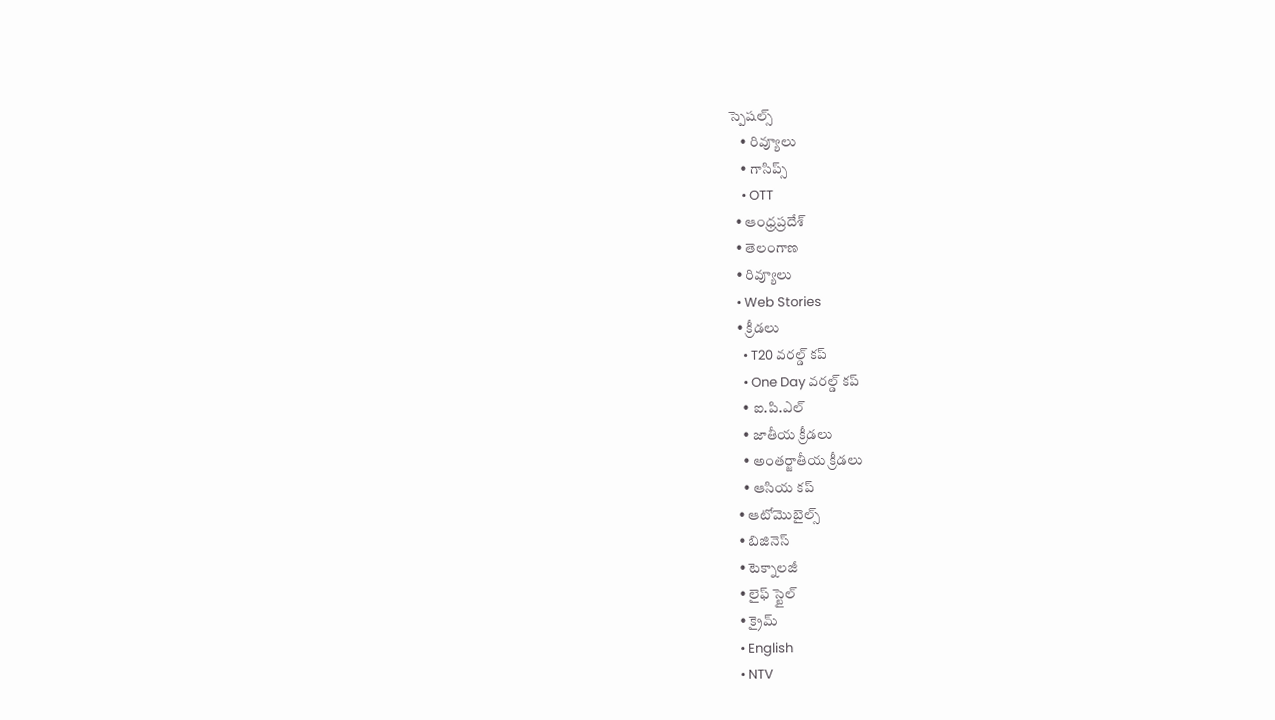స్పెషల్స్
    • రివ్యూలు
    • గాసిప్స్
    • OTT
  • ఆంధ్రప్రదేశ్
  • తెలంగాణ
  • రివ్యూలు
  • Web Stories
  • క్రీడలు
    • T20 వరల్డ్ కప్
    • One Day వరల్డ్ కప్
    • ఐ.పి.ఎల్
    • జాతీయ క్రీడలు
    • అంతర్జాతీయ క్రీడలు
    • ఆసియ కప్
  • ఆటోమొబైల్స్
  • బిజినెస్‌
  • టెక్నాలజీ
  • లైఫ్ స్టైల్
  • క్రైమ్
  • English
  • NTV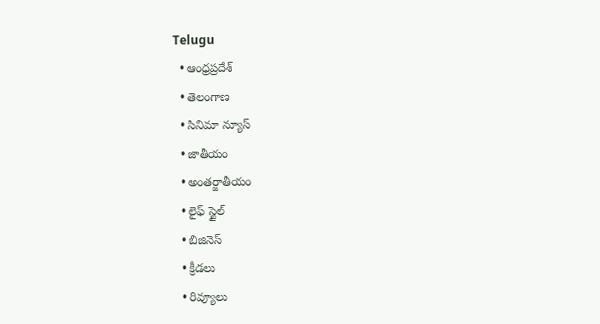Telugu
  • ఆంధ్రప్రదేశ్
  • తెలంగాణ
  • సినిమా న్యూస్
  • జాతీయం
  • అంతర్జాతీయం
  • లైఫ్ స్టైల్
  • బిజినెస్‌
  • క్రీడలు
  • రివ్యూలు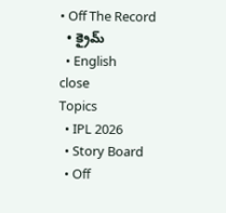• Off The Record
  • క్రైమ్
  • English
close
Topics
  • IPL 2026
  • Story Board
  • Off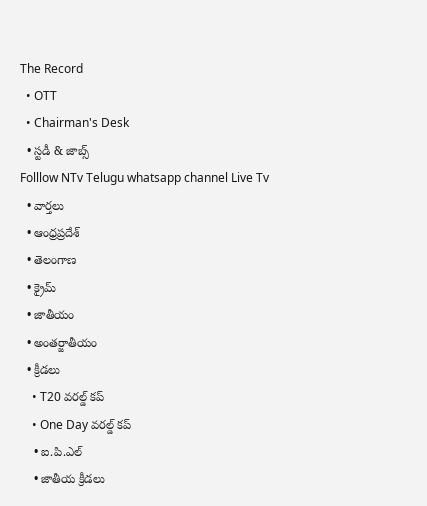The Record
  • OTT
  • Chairman's Desk
  • స్టడీ & జాబ్స్
Folllow NTv Telugu whatsapp channel Live Tv
  • వార్తలు
  • ఆంధ్రప్రదేశ్
  • తెలంగాణ
  • క్రైమ్
  • జాతీయం
  • అంతర్జాతీయం
  • క్రీడలు
    • T20 వరల్డ్ కప్
    • One Day వరల్డ్ కప్
    • ఐ.పి.ఎల్
    • జాతీయ క్రీడలు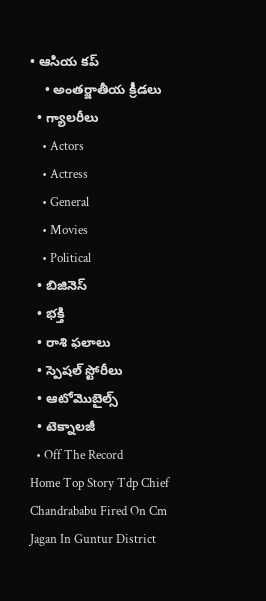• ఆసియ కప్
    • అంతర్జాతీయ క్రీడలు
  • గ్యాలరీలు
    • Actors
    • Actress
    • General
    • Movies
    • Political
  • బిజినెస్‌
  • భక్తి
  • రాశి ఫలాలు
  • స్పెషల్‌ స్టోరీలు
  • ఆటోమొబైల్స్
  • టెక్నాలజీ
  • Off The Record
Home Top Story Tdp Chief Chandrababu Fired On Cm Jagan In Guntur District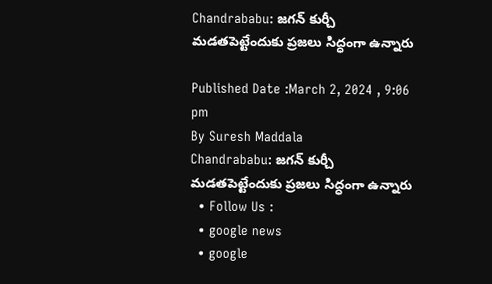Chandrababu: జగన్ కుర్చీ మడతపెట్టేందుకు ప్రజలు సిద్ధంగా ఉన్నారు

Published Date :March 2, 2024 , 9:06 pm
By Suresh Maddala
Chandrababu: జగన్ కుర్చీ మడతపెట్టేందుకు ప్రజలు సిద్ధంగా ఉన్నారు
  • Follow Us :
  • google news
  • google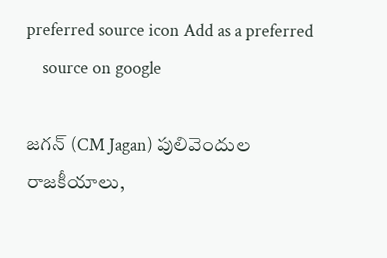preferred source icon Add as a preferred
    source on google

జగన్ (CM Jagan) పులివెందుల రాజకీయాలు,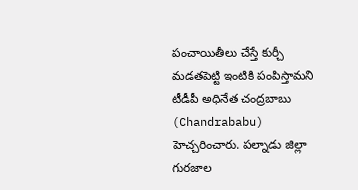పంచాయితీలు చేస్తే కుర్చీ మడతపెట్టి ఇంటికి పంపిస్తామని టీడీపీ అధినేత చంద్రబాబు (Chandrababu) హెచ్చరించారు. పల్నాడు జిల్లా గురజాల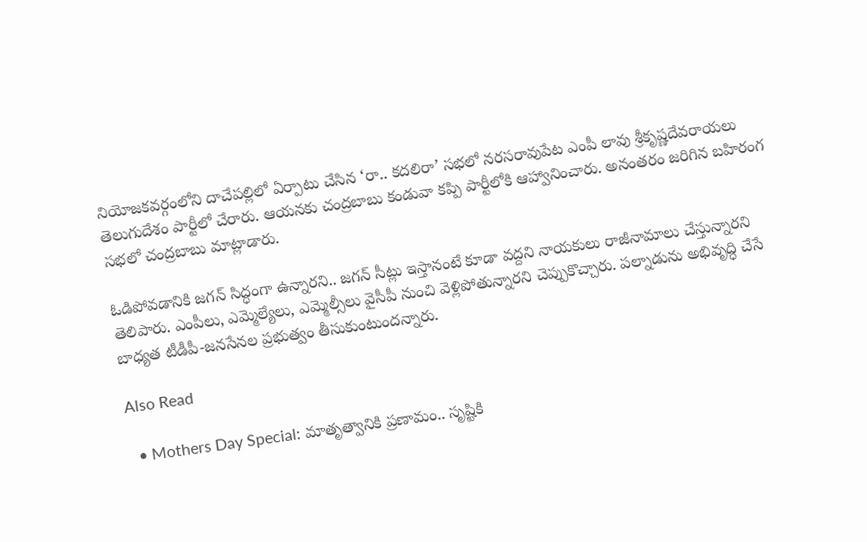నియోజకవర్గంలోని దాచేపల్లిలో ఏర్పాటు చేసిన ‘రా.. కదలిరా’ సభలో నరసరావుపేట ఎంపీ లావు శ్రీకృష్ణదేవరాయలు తెలుగుదేశం పార్టీలో చేరారు. ఆయనకు చంద్రబాబు కండువా కప్పి పార్టీలోకి ఆహ్వానించారు. అనంతరం జరిగిన బహిరంగ సభలో చంద్రబాబు మాట్లాడారు.

ఓడిపోవడానికి జగన్ సిద్ధంగా ఉన్నారని.. జగన్ సీట్లు ఇస్తానంటే కూడా వద్దని నాయకులు రాజీనామాలు చేస్తున్నారని తెలిపారు. ఎంపీలు, ఎమ్మెల్యేలు, ఎమ్మెల్సీలు వైసీపీ నుంచి వెళ్లిపోతున్నారని చెప్పుకొచ్చారు. పల్నాడును అభివృద్ధి చేసే బాధ్యత టీడీపీ-జనసేనల ప్రభుత్వం తీసుకుంటుందన్నారు.

Also Read

  • Mothers Day Special: మాతృత్వానికి ప్రణామం.. సృష్టికి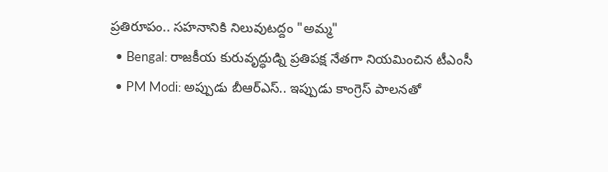ప్రతిరూపం.. సహనానికి నిలువుటద్దం "అమ్మ"
  • Bengal: రాజకీయ కురువృద్ధుడ్ని ప్రతిపక్ష నేతగా నియమించిన టీఎంసీ
  • PM Modi: అప్పుడు బీఆర్ఎస్.. ఇప్పుడు కాంగ్రెస్ పాలన‌తో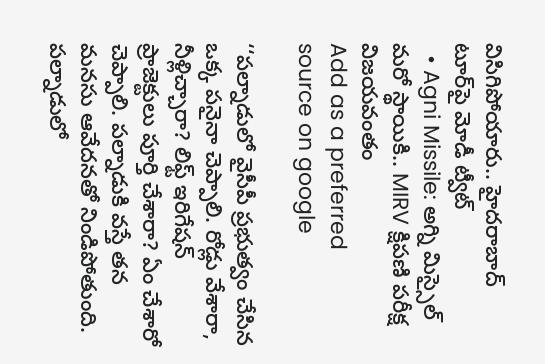విసిగిపోయారు.. హైదరాబాద్ టూర్‌పై మోడీ ట్వీట్
  • Agni Missile: అగ్ని మిస్సైల్ మరో స్థాయికి.. MIRV క్షిపణి పరీక్ష విజయవంతం
Add as a preferred
source on google

‘‘పల్నాడులో వైసీపీ ప్రభుత్వం చేసిన ఒక్క పనైనా చెప్పాలి. రోడ్లు వేశారా, నీళ్లిచ్చారా? లిఫ్ట్ ఇరిగేషన్ ప్రాజెక్టులు పూర్తి చేశారా? ఏం చేశారో చెప్పాలి. పల్నాడుకి వస్తే తన మనసు ఆవేదనతో నిండిపోతుంది. పల్నాడులో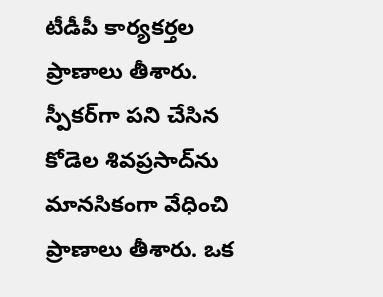టీడీపీ కార్యకర్తల ప్రాణాలు తీశారు. స్పీకర్‌గా పని చేసిన కోడెల శివప్రసాద్‌ను మానసికంగా వేధించి ప్రాణాలు తీశారు. ఒక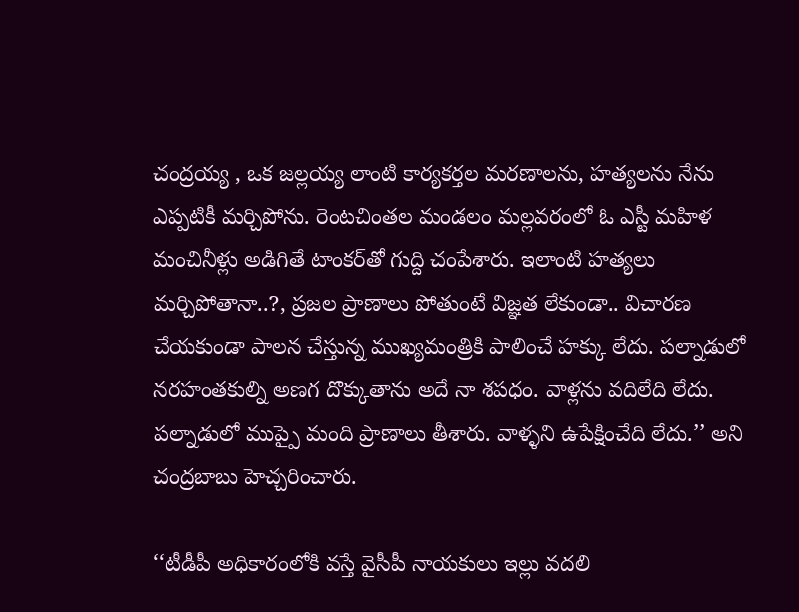చంద్రయ్య , ఒక జల్లయ్య లాంటి కార్యకర్తల మరణాలను, హత్యలను నేను ఎప్పటికీ మర్చిపోను. రెంటచింతల మండలం మల్లవరంలో ఓ ఎస్టీ మహిళ మంచినీళ్లు అడిగితే టాంకర్‌తో గుద్ది చంపేశారు. ఇలాంటి హత్యలు మర్చిపోతానా..?, ప్రజల ప్రాణాలు పోతుంటే విజ్ఞత లేకుండా.. విచారణ చేయకుండా పాలన చేస్తున్న ముఖ్యమంత్రికి పాలించే హక్కు లేదు. పల్నాడులో నరహంతకుల్ని అణగ దొక్కుతాను అదే నా శపధం. వాళ్లను వదిలేది లేదు. పల్నాడులో ముప్పై మంది ప్రాణాలు తీశారు. వాళ్ళని ఉపేక్షించేది లేదు.’’ అని చంద్రబాబు హెచ్చరించారు.

‘‘టీడీపీ అధికారంలోకి వస్తే వైసీపీ నాయకులు ఇల్లు వదలి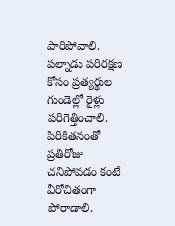పారిపోవాలి. పల్నాడు పరిరక్షణ కోసం ప్రత్యర్థుల గుండెల్లో రైళ్లు పరిగెత్తించాలి. పిరికితనంతో ప్రతిరోజు చనిపోవడం కంటే వీరోచితంగా పోరాడాలి.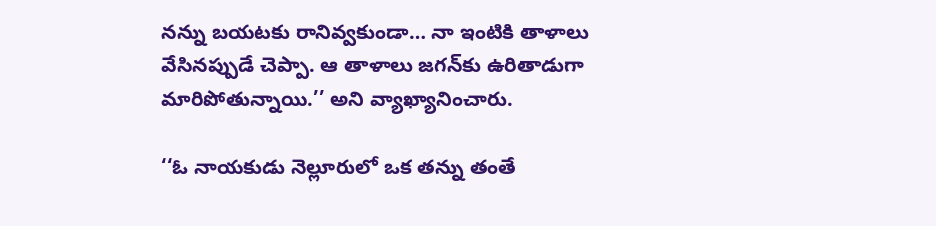నన్ను బయటకు రానివ్వకుండా… నా ఇంటికి తాళాలు వేసినప్పుడే చెప్పా. ఆ తాళాలు జగన్‌కు ఉరితాడుగా మారిపోతున్నాయి.’’ అని వ్యాఖ్యానించారు.

‘‘ఓ నాయకుడు నెల్లూరులో ఒక తన్ను తంతే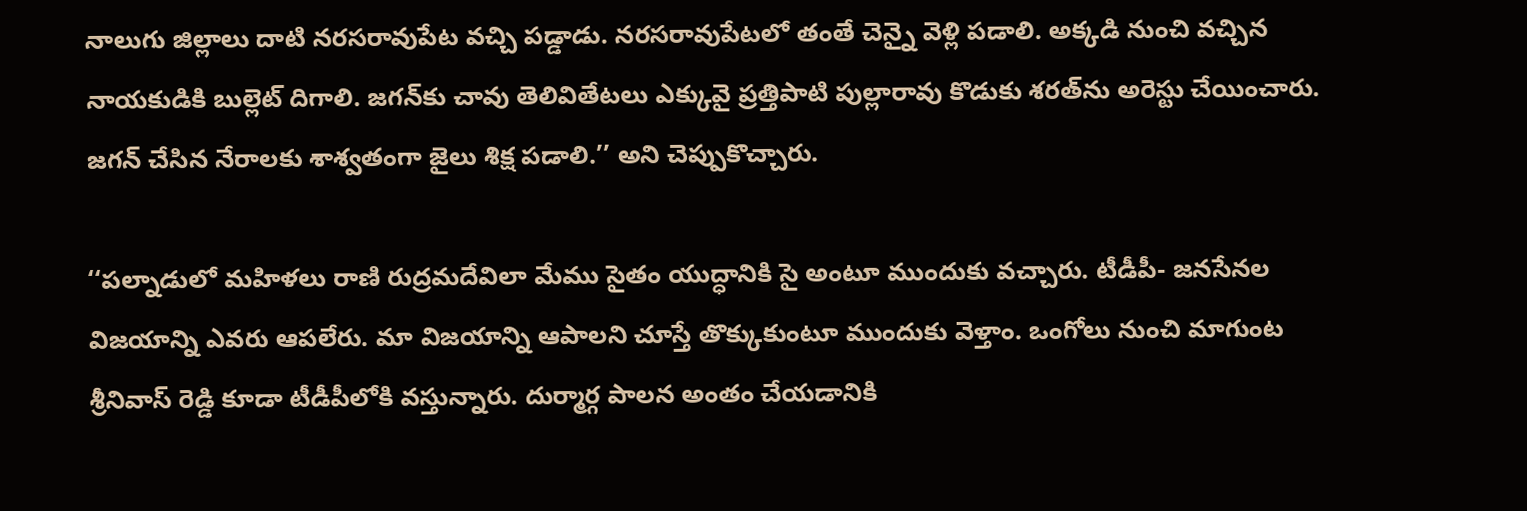నాలుగు జిల్లాలు దాటి నరసరావుపేట వచ్చి పడ్డాడు. నరసరావుపేటలో తంతే చెన్నై వెళ్లి పడాలి. అక్కడి నుంచి వచ్చిన నాయకుడికి బుల్లెట్ దిగాలి. జగన్‌కు చావు తెలివితేటలు ఎక్కువై ప్రత్తిపాటి పుల్లారావు కొడుకు శరత్‌ను అరెస్టు చేయించారు. జగన్ చేసిన నేరాలకు శాశ్వతంగా జైలు శిక్ష పడాలి.’’ అని చెప్పుకొచ్చారు.

‘‘పల్నాడులో మహిళలు రాణి రుద్రమదేవిలా మేము సైతం యుద్ధానికి సై అంటూ ముందుకు వచ్చారు. టీడీపీ- జనసేనల విజయాన్ని ఎవరు ఆపలేరు. మా విజయాన్ని ఆపాలని చూస్తే తొక్కుకుంటూ ముందుకు వెళ్తాం. ఒంగోలు నుంచి మాగుంట శ్రీనివాస్ రెడ్డి కూడా టీడీపీలోకి వస్తున్నారు. దుర్మార్గ పాలన అంతం చేయడానికి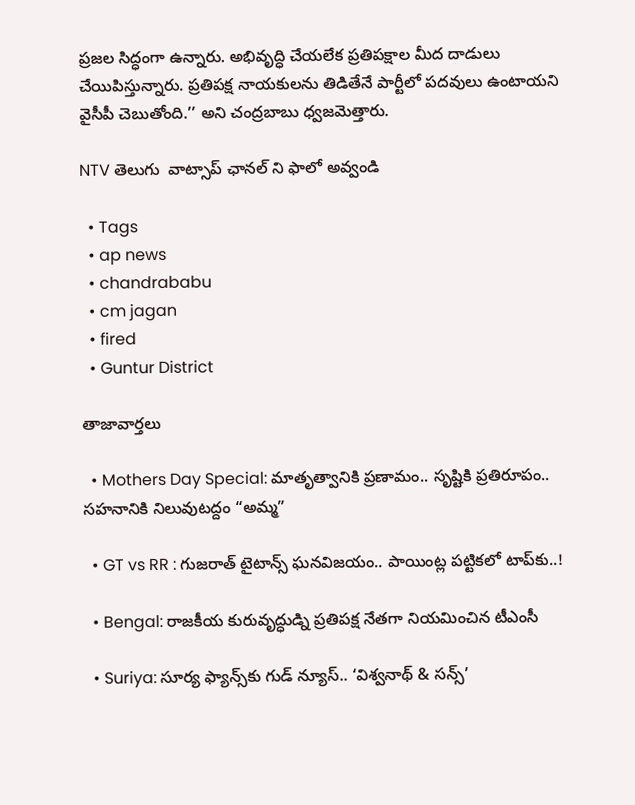ప్రజల సిద్ధంగా ఉన్నారు. అభివృద్ధి చేయలేక ప్రతిపక్షాల మీద దాడులు చేయిపిస్తున్నారు. ప్రతిపక్ష నాయకులను తిడితేనే పార్టీలో పదవులు ఉంటాయని వైసీపీ చెబుతోంది.’’ అని చంద్రబాబు ధ్వజమెత్తారు.

NTV తెలుగు  వాట్సాప్ ఛానల్ ని ఫాలో అవ్వండి

  • Tags
  • ap news
  • chandrababu
  • cm jagan
  • fired
  • Guntur District

తాజావార్తలు

  • Mothers Day Special: మాతృత్వానికి ప్రణామం.. సృష్టికి ప్రతిరూపం.. సహనానికి నిలువుటద్దం “అమ్మ”

  • GT vs RR : గుజరాత్ టైటాన్స్ ఘనవిజయం.. పాయింట్ల పట్టికలో టాప్‌కు..!

  • Bengal: రాజకీయ కురువృద్ధుడ్ని ప్రతిపక్ష నేతగా నియమించిన టీఎంసీ

  • Suriya: సూర్య ఫ్యాన్స్‌కు గుడ్ న్యూస్.. ‘విశ్వనాథ్ & సన్స్’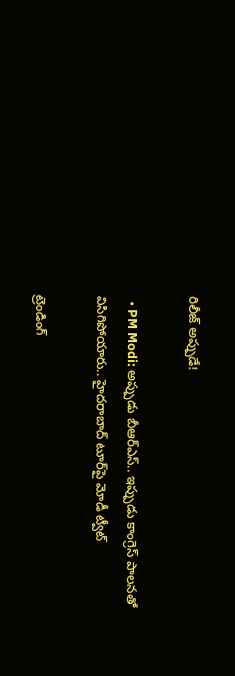రిలీజ్ అప్పుడే!

  • PM Modi: అప్పుడు బీఆర్ఎస్.. ఇప్పుడు కాంగ్రెస్ పాలన‌తో విసిగిపోయారు.. హైదరాబాద్ టూర్‌పై మోడీ ట్వీట్

ట్రెండింగ్‌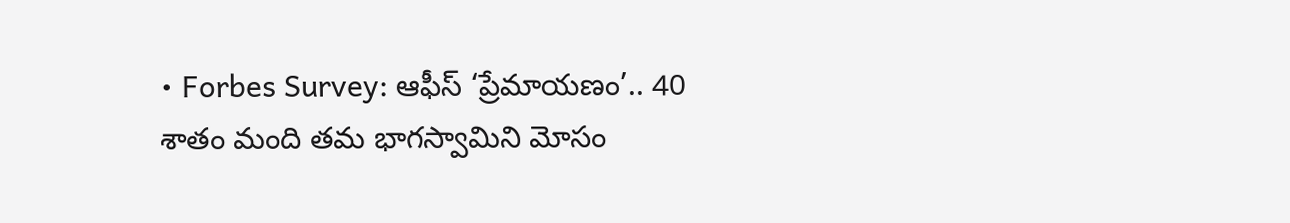• Forbes Survey: ఆఫీస్ ‘ప్రేమాయణం’.. 40 శాతం మంది తమ భాగస్వామిని మోసం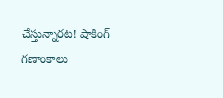చేస్తున్నారట! షాకింగ్ గణాంకాలు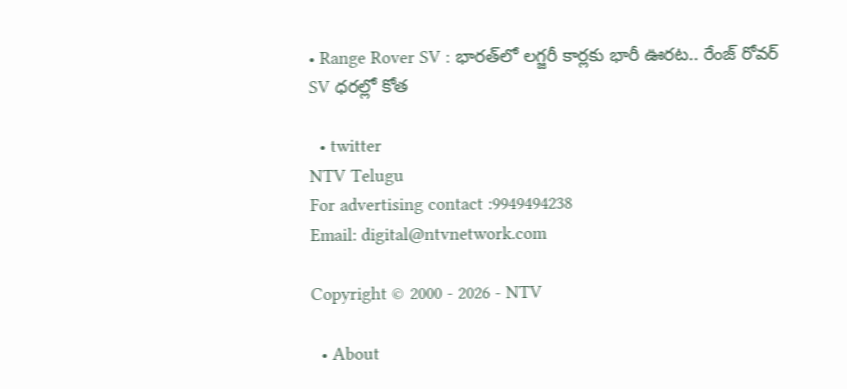• Range Rover SV : భారత్‌లో లగ్జరీ కార్లకు భారీ ఊరట.. రేంజ్ రోవర్ SV ధరల్లో కోత

  • twitter
NTV Telugu
For advertising contact :9949494238
Email: digital@ntvnetwork.com

Copyright © 2000 - 2026 - NTV

  • About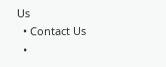Us
  • Contact Us
  •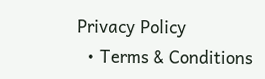Privacy Policy
  • Terms & Conditions